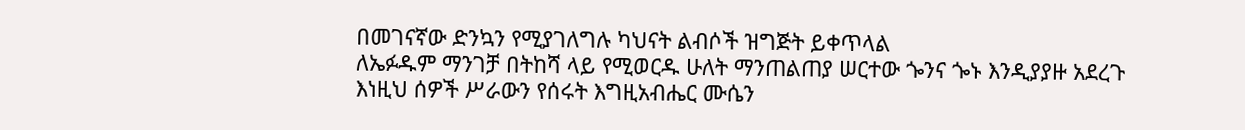በመገናኛው ድንኳን የሚያገለግሉ ካህናት ልብሶች ዝግጅት ይቀጥላል
ለኤፉዱም ማንገቻ በትከሻ ላይ የሚወርዱ ሁለት ማንጠልጠያ ሠርተው ጐንና ጐኑ እንዲያያዙ አደረጉ
እነዚህ ሰዎች ሥራውን የሰሩት እግዚአብሔር ሙሴን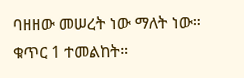ባዘዘው መሠረት ነው ማለት ነው። ቁጥር 1 ተመልከት።